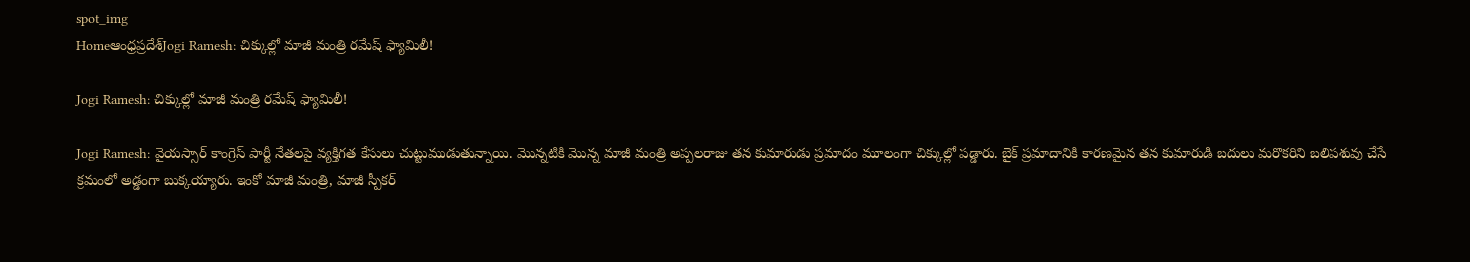spot_img
Homeఆంధ్రప్రదేశ్‌Jogi Ramesh: చిక్కుల్లో మాజీ మంత్రి రమేష్ ఫ్యామిలీ!

Jogi Ramesh: చిక్కుల్లో మాజీ మంత్రి రమేష్ ఫ్యామిలీ!

Jogi Ramesh: వైయస్సార్ కాంగ్రెస్ పార్టీ నేతలపై వ్యక్తిగత కేసులు చుట్టుముడుతున్నాయి. మొన్నటికి మొన్న మాజీ మంత్రి అప్పలరాజు తన కుమారుడు ప్రమాదం మూలంగా చిక్కుల్లో పడ్డారు. బైక్ ప్రమాదానికి కారణమైన తన కుమారుడి బదులు మరొకరిని బలిపశువు చేసే క్రమంలో అడ్డంగా బుక్కయ్యారు. ఇంకో మాజీ మంత్రి, మాజీ స్పీకర్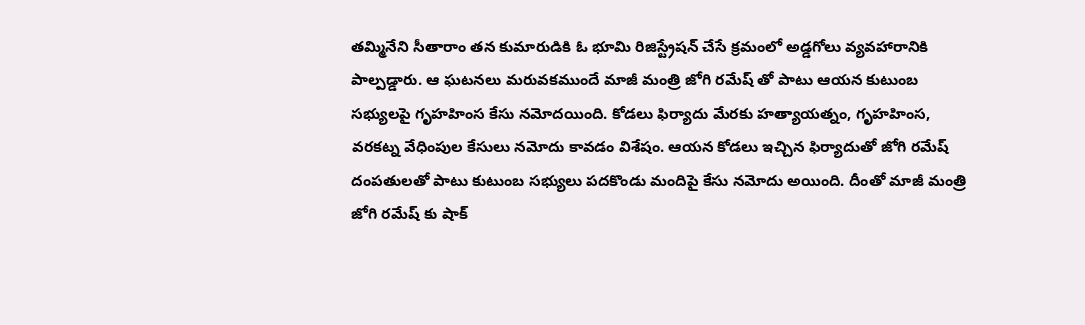తమ్మినేని సీతారాం తన కుమారుడికి ఓ భూమి రిజిస్ట్రేషన్ చేసే క్రమంలో అడ్డగోలు వ్యవహారానికి పాల్పడ్డారు. ఆ ఘటనలు మరువకముందే మాజీ మంత్రి జోగి రమేష్ తో పాటు ఆయన కుటుంబ సభ్యులపై గృహహింస కేసు నమోదయింది. కోడలు ఫిర్యాదు మేరకు హత్యాయత్నం, గృహహింస, వరకట్న వేధింపుల కేసులు నమోదు కావడం విశేషం. ఆయన కోడలు ఇచ్చిన ఫిర్యాదుతో జోగి రమేష్ దంపతులతో పాటు కుటుంబ సభ్యులు పదకొండు మందిపై కేసు నమోదు అయింది. దీంతో మాజీ మంత్రి జోగి రమేష్ కు షాక్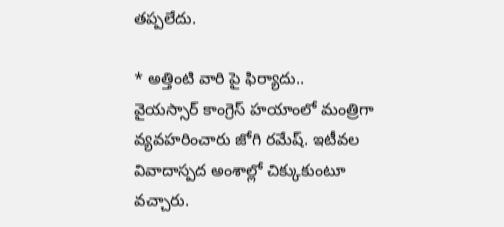తప్పలేదు.

* అత్తింటి వారి పై ఫిర్యాదు..
వైయస్సార్ కాంగ్రెస్ హయాంలో మంత్రిగా వ్యవహరించారు జోగి రమేష్. ఇటీవల వివాదాస్పద అంశాల్లో చిక్కుకుంటూ వచ్చారు.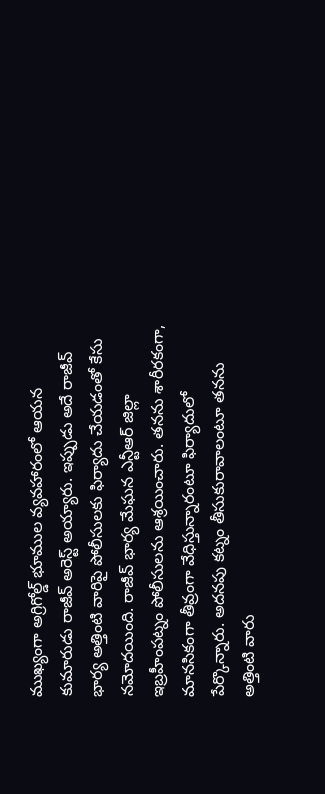ముఖ్యంగా అగ్రిగోల్డ్ భూముల వ్యవహారంలో ఆయన కుమారుడు రాజీవ్ అరెస్ట్ అయ్యారు. ఇప్పుడు అదే రాజీవ్ భార్య అత్తింటి వారిపై పోలీసులకు ఫిర్యాదు చేయడంతో కేసు నమోదయింది. రాజీవ్ భార్య మేఘన ఎన్టీఆర్ జిల్లా ఇబ్రహీంపట్నం పోలీసులను ఆశ్రయించారు. తనను శారీరకంగా, మానసికంగా తీవ్రంగా వేధిస్తున్నారంటూ ఫిర్యాదులో పేర్కొన్నారు. అదనపు కట్నం తీసుకురావాలంటూ తనను అత్తింటి వారు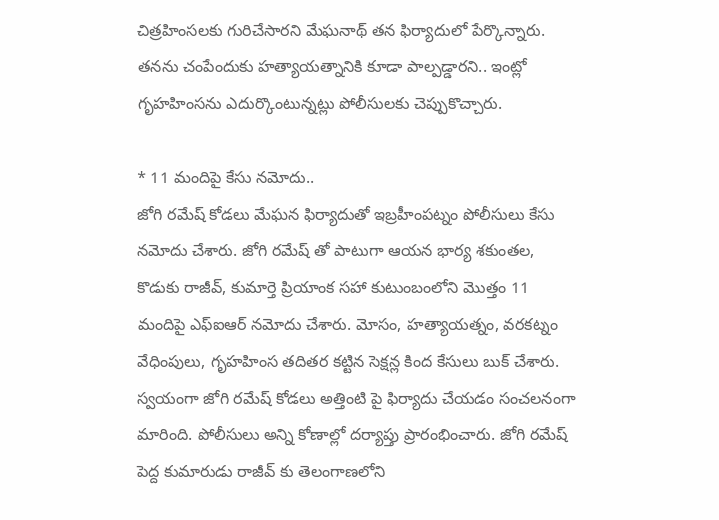చిత్రహింసలకు గురిచేసారని మేఘనాథ్ తన ఫిర్యాదులో పేర్కొన్నారు. తనను చంపేందుకు హత్యాయత్నానికి కూడా పాల్పడ్డారని.. ఇంట్లో గృహహింసను ఎదుర్కొంటున్నట్లు పోలీసులకు చెప్పుకొచ్చారు.

* 11 మందిపై కేసు నమోదు..
జోగి రమేష్ కోడలు మేఘన ఫిర్యాదుతో ఇబ్రహీంపట్నం పోలీసులు కేసు నమోదు చేశారు. జోగి రమేష్ తో పాటుగా ఆయన భార్య శకుంతల, కొడుకు రాజీవ్, కుమార్తె ప్రియాంక సహా కుటుంబంలోని మొత్తం 11 మందిపై ఎఫ్ఐఆర్ నమోదు చేశారు. మోసం, హత్యాయత్నం, వరకట్నం వేధింపులు, గృహహింస తదితర కట్టిన సెక్షన్ల కింద కేసులు బుక్ చేశారు. స్వయంగా జోగి రమేష్ కోడలు అత్తింటి పై ఫిర్యాదు చేయడం సంచలనంగా మారింది. పోలీసులు అన్ని కోణాల్లో దర్యాప్తు ప్రారంభించారు. జోగి రమేష్ పెద్ద కుమారుడు రాజీవ్ కు తెలంగాణలోని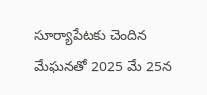సూర్యాపేటకు చెందిన మేఘనతో 2025 మే 25న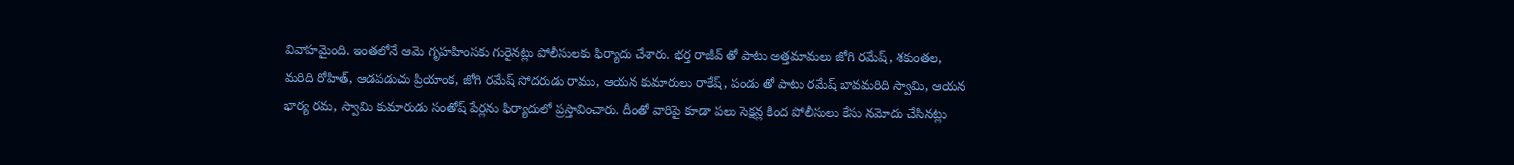వివాహమైంది. ఇంతలోనే ఆమె గృహహింసకు గురైనట్లు పోలీసులకు ఫిర్యాదు చేశారు. భర్త రాజీవ్ తో పాటు అత్తమామలు జోగి రమేష్, శకుంతల, మరిది రోహిత్, ఆడపడుచు ప్రియాంక, జోగి రమేష్ సోదరుడు రాము, ఆయన కుమారులు రాకేష్, పండు తో పాటు రమేష్ బావమరిది స్వామి, ఆయన భార్య రమ, స్వామి కుమారుడు సంతోష్ పేర్లను ఫిర్యాదులో ప్రస్తావించారు. దీంతో వారిపై కూడా పలు సెక్షన్ల కింద పోలీసులు కేసు నమోదు చేసినట్లు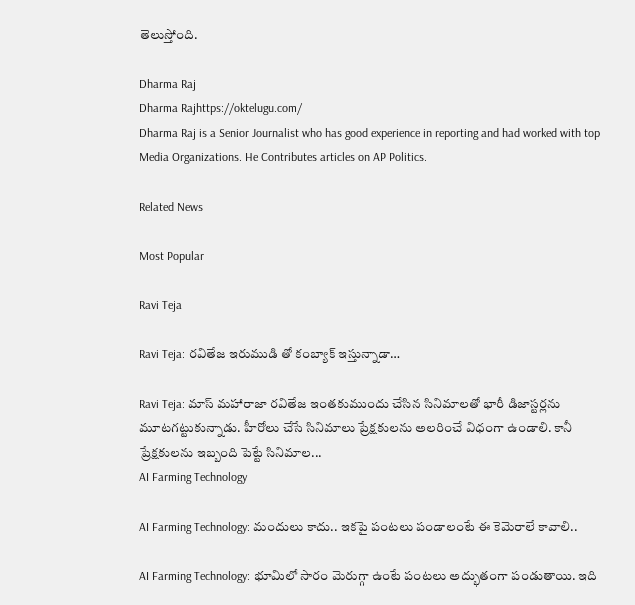తెలుస్తోంది.

Dharma Raj
Dharma Rajhttps://oktelugu.com/
Dharma Raj is a Senior Journalist who has good experience in reporting and had worked with top Media Organizations. He Contributes articles on AP Politics.

Related News

Most Popular

Ravi Teja

Ravi Teja: రవితేజ ఇరుముడి తో కంబ్యాక్ ఇస్తున్నాడా…

Ravi Teja: మాస్ మహారాజా రవితేజ ఇంతకుముందు చేసిన సినిమాలతో భారీ డిజాస్టర్లను మూటగట్టుకున్నాడు. హీరోలు చేసే సినిమాలు ప్రేక్షకులను అలరించే విధంగా ఉండాలి. కానీ ప్రేక్షకులను ఇబ్బంది పెట్టే సినిమాల...
AI Farming Technology

AI Farming Technology: మందులు కాదు.. ఇకపై పంటలు పండాలంటే ఈ కెమెరాలే కావాలి..

AI Farming Technology: భూమిలో సారం మెరుగ్గా ఉంటే పంటలు అద్భుతంగా పండుతాయి. ఇది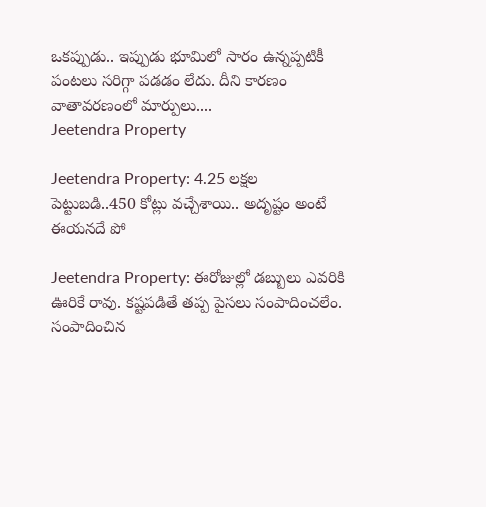ఒకప్పుడు.. ఇప్పుడు భూమిలో సారం ఉన్నప్పటికీ పంటలు సరిగ్గా పడడం లేదు. దీని కారణం వాతావరణంలో మార్పులు....
Jeetendra Property

Jeetendra Property: 4.25 లక్షల పెట్టుబడి..450 కోట్లు వచ్చేశాయి.. అదృష్టం అంటే ఈయనదే పో

Jeetendra Property: ఈరోజుల్లో డబ్బులు ఎవరికి ఊరికే రావు. కష్టపడితే తప్ప పైసలు సంపాదించలేం. సంపాదించిన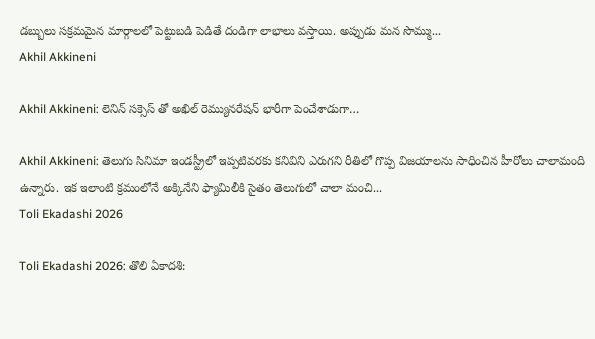డబ్బులు సక్రమమైన మార్గాలలో పెట్టుబడి పెడితే దండిగా లాభాలు వస్తాయి. అప్పుడు మన సొమ్ము...
Akhil Akkineni

Akhil Akkineni: లెనిన్ సక్సెస్ తో అఖిల్ రెమ్యునరేషన్ భారీగా పెంచేశాడుగా…

Akhil Akkineni: తెలుగు సినిమా ఇండస్ట్రీలో ఇప్పటివరకు కనివిని ఎరుగని రీతిలో గొప్ప విజయాలను సాధించిన హీరోలు చాలామంది ఉన్నారు. ఇక ఇలాంటి క్రమంలోనే అక్కినేని ఫ్యామిలీకి సైతం తెలుగులో చాలా మంచి...
Toli Ekadashi 2026

Toli Ekadashi 2026: తొలి ఏకాదశి: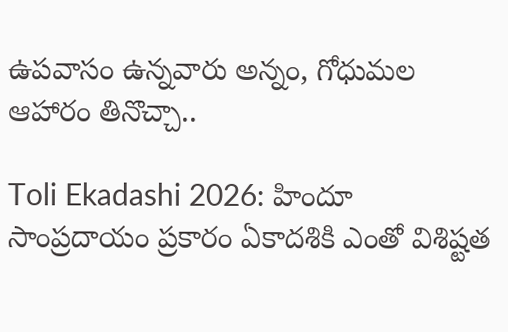ఉపవాసం ఉన్నవారు అన్నం, గోధుమల ఆహారం తినొచ్చా..

Toli Ekadashi 2026: హిందూ సాంప్రదాయం ప్రకారం ఏకాదశికి ఎంతో విశిష్టత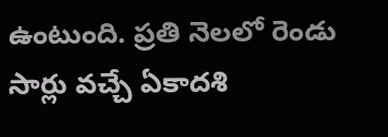ఉంటుంది. ప్రతి నెలలో రెండు సార్లు వచ్చే ఏకాదశి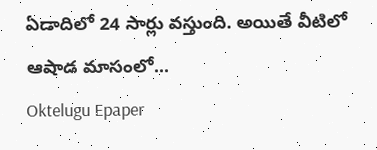ఏడాదిలో 24 సార్లు వస్తుంది. అయితే వీటిలో ఆషాడ మాసంలో...
Oktelugu Epaper